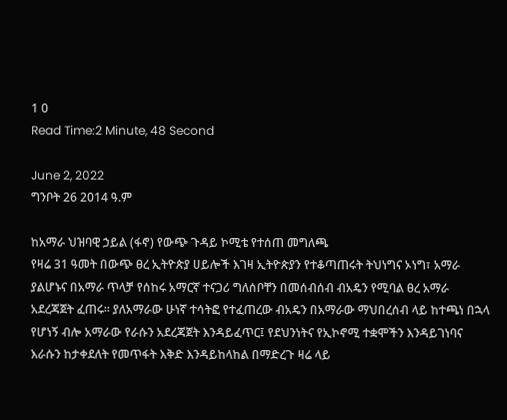1 0
Read Time:2 Minute, 48 Second

June 2, 2022
ግንቦት 26 2014 ዓ.ም

ከአማራ ህዝባዊ ኃይል (ፋኖ) የውጭ ጉዳይ ኮሚቴ የተሰጠ መግለጫ
የዛሬ 31 ዓመት በውጭ ፀረ ኢትዮጵያ ሀይሎች እገዛ ኢትዮጵያን የተቆጣጠሩት ትህነግና ኦነግ፣ አማራ ያልሆኑና በአማራ ጥላቻ የሰከሩ አማርኛ ተናጋሪ ግለሰቦቸን በመሰብሰብ ብአዴን የሚባል ፀረ አማራ አደረጃጀት ፈጠሩ። ያለአማራው ሁነኛ ተሳትፎ የተፈጠረው ብአዴን በአማራው ማህበረሰብ ላይ ከተጫነ በኋላ የሆነኝ ብሎ አማራው የራሱን አደረጃጀት እንዳይፈጥር፤ የደህንነትና የኢኮኖሚ ተቋሞችን እንዳይገነባና እራሱን ከታቀደለት የመጥፋት እቅድ እንዳይከላከል በማድረጉ ዛሬ ላይ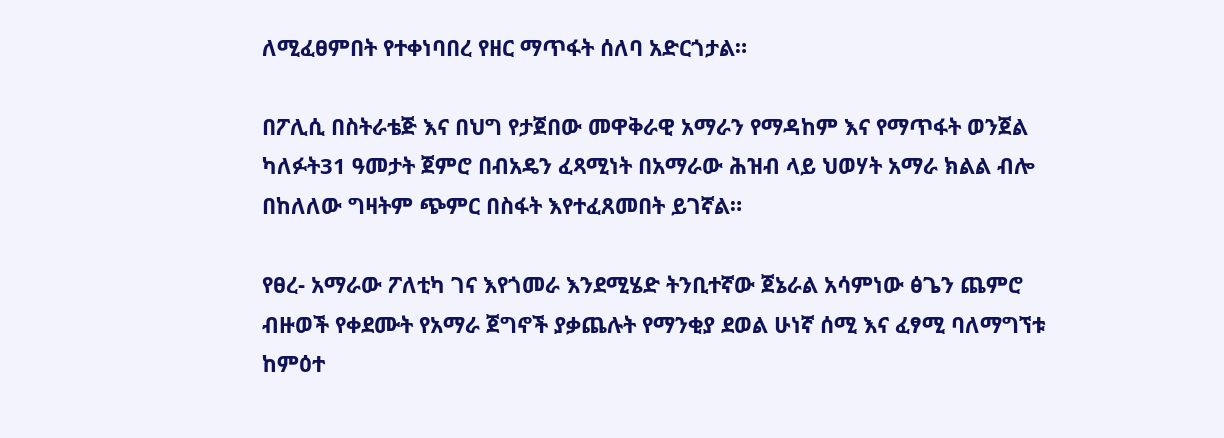ለሚፈፀምበት የተቀነባበረ የዘር ማጥፋት ሰለባ አድርጎታል።

በፖሊሲ በስትራቴጅ እና በህግ የታጀበው መዋቅራዊ አማራን የማዳከም እና የማጥፋት ወንጀል ካለፉት31 ዓመታት ጀምሮ በብአዴን ፈጻሚነት በአማራው ሕዝብ ላይ ህወሃት አማራ ክልል ብሎ በከለለው ግዛትም ጭምር በስፋት እየተፈጸመበት ይገኛል።

የፀረ- አማራው ፖለቲካ ገና እየጎመራ እንደሚሄድ ትንቢተኛው ጀኔራል አሳምነው ፅጌን ጨምሮ ብዙወች የቀደሙት የአማራ ጀግኖች ያቃጨሉት የማንቂያ ደወል ሁነኛ ሰሚ እና ፈፃሚ ባለማግኘቱ ከምዕተ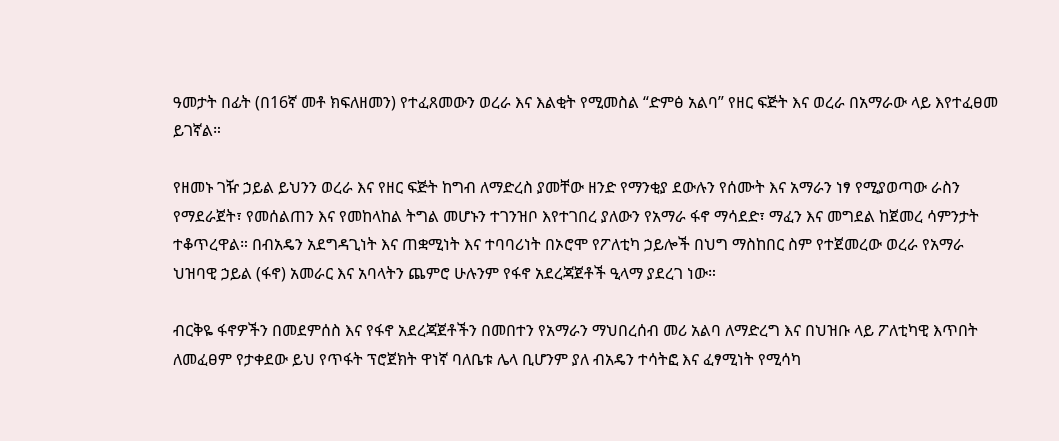ዓመታት በፊት (በ16ኛ መቶ ክፍለዘመን) የተፈጸመውን ወረራ እና እልቂት የሚመስል “ድምፅ አልባ” የዘር ፍጅት እና ወረራ በአማራው ላይ እየተፈፀመ ይገኛል።

የዘመኑ ገዥ ኃይል ይህንን ወረራ እና የዘር ፍጅት ከግብ ለማድረስ ያመቸው ዘንድ የማንቂያ ደውሉን የሰሙት እና አማራን ነፃ የሚያወጣው ራስን የማደራጀት፣ የመሰልጠን እና የመከላከል ትግል መሆኑን ተገንዝቦ እየተገበረ ያለውን የአማራ ፋኖ ማሳደድ፣ ማፈን እና መግደል ከጀመረ ሳምንታት ተቆጥረዋል። በብአዴን አደግዳጊነት እና ጠቋሚነት እና ተባባሪነት በኦሮሞ የፖለቲካ ኃይሎች በህግ ማስከበር ስም የተጀመረው ወረራ የአማራ ህዝባዊ ኃይል (ፋኖ) አመራር እና አባላትን ጨምሮ ሁሉንም የፋኖ አደረጃጀቶች ዒላማ ያደረገ ነው።

ብርቅዬ ፋኖዎችን በመደምሰስ እና የፋኖ አደረጃጀቶችን በመበተን የአማራን ማህበረሰብ መሪ አልባ ለማድረግ እና በህዝቡ ላይ ፖለቲካዊ እጥበት ለመፈፀም የታቀደው ይህ የጥፋት ፕሮጀክት ዋነኛ ባለቤቱ ሌላ ቢሆንም ያለ ብአዴን ተሳትፎ እና ፈፃሚነት የሚሳካ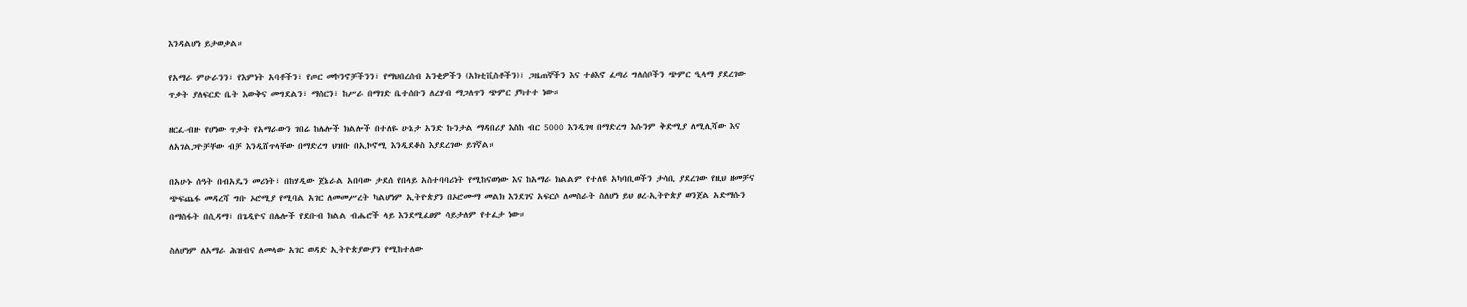እንዳልሆነ ይታወቃል።

የአማራ ምሁራንን፣ የእምነት አባቶችን፣ የጦር መኮንኖቻችንን፣ የማህበረሰብ አንቂዎችን (አክቲቪስቶችን)፣ ጋዜጠኞችን እና ተፅእኖ ፈጣሪ ግለሰቦችን ጭምር ዒላማ ያደረገው ጥቃት ያለፍርድ ቤት እውቅና መግደልን፣ ማሰርን፣ ከሥራ በማገድ ቤተሰቡን ለረሃብ ማጋለጥን ጭምር ያካተተ ነው።

ዘርፈ-ብዙ የሆነው ጥቃት የአማራውን ገበሬ ከሌሎች ክልሎች በተለዬ ሁኔታ አንድ ኩንታል ማዳበሪያ እስከ ብር 5000 እንዲገዛ በማድረግ እሱንም ቅድሚያ ለሚሊሻው እና ለአገልጋዮቻቸው ብቻ እንዲሸጥላቸው በማድረግ ህዝቡ በኢኮኖሚ እንዲደቆስ እያደረገው ይገኛል።

በአሁኑ ሰዓት በብአዴን መሪነት፣ በከሃዲው ጀኔራል አበባው ታደሰ የበላይ አስተባባሪነት የሚከናወነው እና ከአማራ ክልልም የተለዩ አካባቢወችን ታሳቢ ያደረገው የዚህ ዘመቻና ጭፍጨፋ መዳረሻ ግቡ ኦሮሚያ የሚባል አገር ለመመሥረት ካልሆነም ኢትዮጵያን በኦሮሙማ መልክ እንደገና አፍርሶ ለመስራት ስለሆነ ይህ ፀረ-ኢትዮጵያ ወንጀል አድማሱን በማስፋት በሲዳማ፣ በጌዲዮና በሌሎች የደቡብ ክልል ብሔሮች ላይ እንደሚፈፀም ሳይታለም የተፈታ ነው።

ስለሆነም ለአማራ ሕዝብና ለመላው አገር ወዳድ ኢትዮጵያውያን የሚከተለው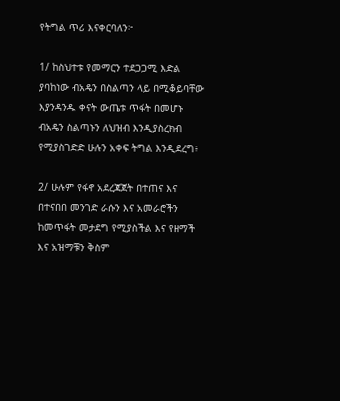የትግል ጥሪ እናቀርባለን፦

1/ ከስህተቱ የመማርን ተደጋጋሚ እድል ያባከነው ብአዴን በስልጣን ላይ በሚቆይባቸው እያንዳንዱ ቀናት ውጤቱ ጥፋት በመሆኑ ብአዴን ስልጣኑን ለህዝብ እንዲያስረክብ የሚያስገድድ ሁሉን አቀፍ ትግል እንዲደረግ፥

2/ ሁሉም የፋኖ አደረጃጀት በተጠና እና በተናበበ መንገድ ራሱን እና አመራሮችን ከመጥፋት መታደግ የሚያስችል እና የዘማች እና አዝማቹን ቅስም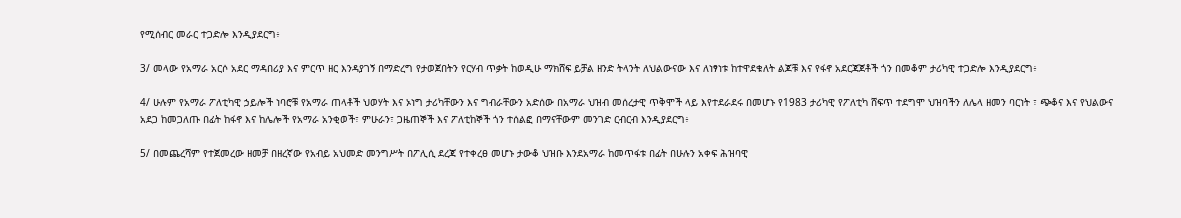የሚሰብር መራር ተጋድሎ እንዲያደርግ፥

3/ መላው የአማራ አርሶ አደር ማዳበሪያ እና ምርጥ ዘር እንዳያገኝ በማድረግ የታወጀበትን የርሃብ ጥቃት ከወዲሁ ማክሸፍ ይቻል ዘንድ ትላንት ለህልውናው እና ለነፃነቱ ከተዋደቁለት ልጆቹ እና የፋኖ አደርጃጀቶች ጎን በመቆም ታሪካዊ ተጋድሎ እንዲያደርግ፥

4/ ሁሉም የአማራ ፖለቲካዊ ኃይሎች ነባሮቹ የአማራ ጠላቶች ህወሃት እና ኦነግ ታሪካቸውን እና ግብራቸውን አድሰው በአማራ ህዝብ መሰረታዊ ጥቅሞች ላይ እየተደራደሩ በመሆኑ የ1983 ታሪካዊ የፖለቲካ ሸፍጥ ተደግሞ ህዝባችን ለሌላ ዘመን ባርነት ፣ ጭቆና እና የህልውና አደጋ ከመጋለጡ በፊት ከፋኖ እና ከሌሎች የአማራ አንቂወች፣ ምሁራን፣ ጋዜጠኞች እና ፖለቲከኞች ጎን ተሰልፎ በማናቸውም መንገድ ርብርብ እንዲያደርግ፥

5/ በመጨረሻም የተጀመረው ዘመቻ በዘረኛው የአብይ አህመድ መንግሥት በፖሊሲ ደረጃ የተቀረፀ መሆኑ ታውቆ ህዝቡ እንደአማራ ከመጥፋቱ በፊት በሁሉን አቀፍ ሕዝባዊ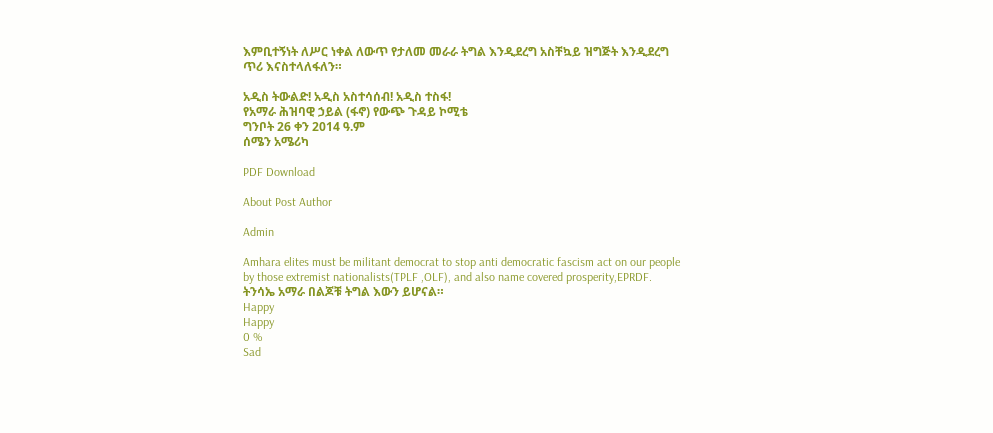እምቢተኝነት ለሥር ነቀል ለውጥ የታለመ መራራ ትግል እንዲደረግ አስቸኳይ ዝግጅት እንዲደረግ ጥሪ እናስተላለፋለን።

አዲስ ትውልድ! አዲስ አስተሳሰብ! አዲስ ተስፋ!
የአማራ ሕዝባዊ ኃይል (ፋኖ) የውጭ ጉዳይ ኮሚቴ
ግንቦት 26 ቀን 2014 ዓ.ም
ሰሜን አሜሪካ

PDF Download

About Post Author

Admin

Amhara elites must be militant democrat to stop anti democratic fascism act on our people by those extremist nationalists(TPLF ,OLF), and also name covered prosperity,EPRDF. ትንሳኤ አማራ በልጆቹ ትግል እውን ይሆናል።
Happy
Happy
0 %
Sad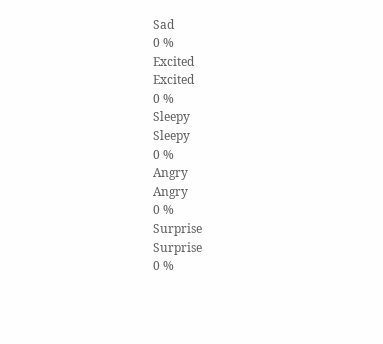Sad
0 %
Excited
Excited
0 %
Sleepy
Sleepy
0 %
Angry
Angry
0 %
Surprise
Surprise
0 %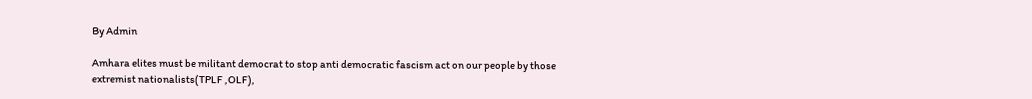By Admin

Amhara elites must be militant democrat to stop anti democratic fascism act on our people by those extremist nationalists(TPLF ,OLF),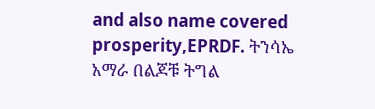and also name covered prosperity,EPRDF. ትንሳኤ አማራ በልጆቹ ትግል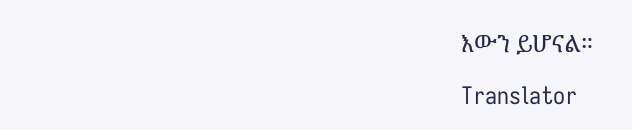እውን ይሆናል።

Translator